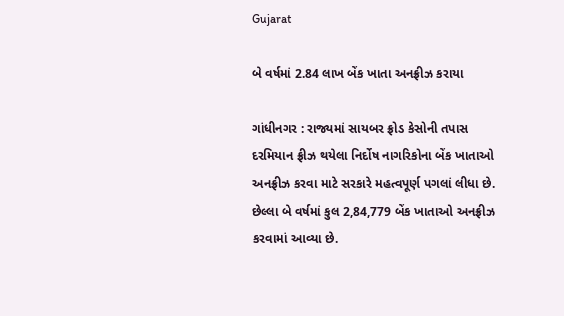Gujarat

બે વર્ષમાં 2.84 લાખ બેંક ખાતા અનફ્રીઝ કરાયા

ગાંધીનગર : રાજ્યમાં સાયબર ફ્રોડ કેસોની તપાસ દરમિયાન ફ્રીઝ થયેલા નિર્દોષ નાગરિકોના બેંક ખાતાઓ અનફ્રીઝ કરવા માટે સરકારે મહત્વપૂર્ણ પગલાં લીધા છે. છેલ્લા બે વર્ષમાં કુલ 2,84,779 બેંક ખાતાઓ અનફ્રીઝ કરવામાં આવ્યા છે.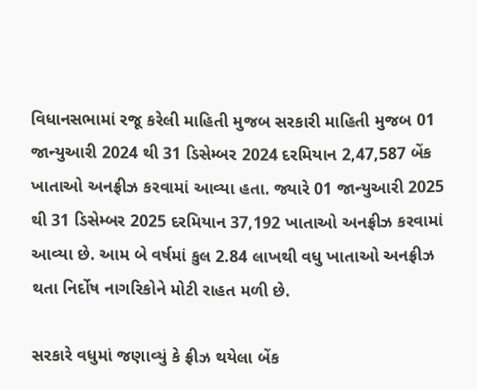વિધાનસભામાં રજૂ કરેલી માહિતી મુજબ સરકારી માહિતી મુજબ 01 જાન્યુઆરી 2024 થી 31 ડિસેમ્બર 2024 દરમિયાન 2,47,587 બેંક ખાતાઓ અનફ્રીઝ કરવામાં આવ્યા હતા. જ્યારે 01 જાન્યુઆરી 2025 થી 31 ડિસેમ્બર 2025 દરમિયાન 37,192 ખાતાઓ અનફ્રીઝ કરવામાં આવ્યા છે. આમ બે વર્ષમાં કુલ 2.84 લાખથી વધુ ખાતાઓ અનફ્રીઝ થતા નિર્દોષ નાગરિકોને મોટી રાહત મળી છે.

સરકારે વધુમાં જણાવ્યું કે ફ્રીઝ થયેલા બેંક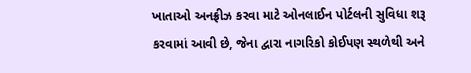ખાતાઓ અનફ્રીઝ કરવા માટે ઓનલાઈન પોર્ટલની સુવિધા શરૂ કરવામાં આવી છે, જેના દ્વારા નાગરિકો કોઈપણ સ્થળેથી અને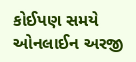કોઈપણ સમયે ઓનલાઈન અરજી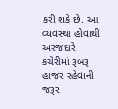કરી શકે છે. આ વ્યવસ્થા હોવાથી અરજદારે કચેરીમાં રૂબરૂ હાજર રહેવાની જરૂર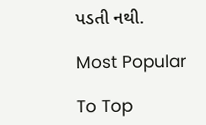પડતી નથી.

Most Popular

To Top